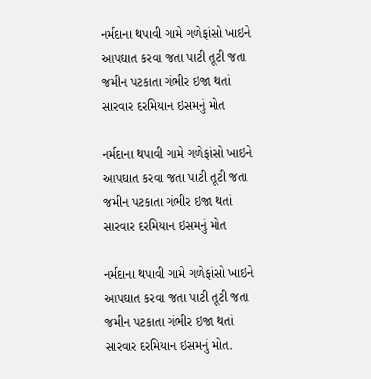નર્મદાના થપાવી ગામે ગળેફાંસો ખાઇને આપઘાત કરવા જતા પાટી તૂટી જતા જમીન પટકાતા ગંભીર ઇજા થતાં સારવાર દરમિયાન ઇસમનું મોત

નર્મદાના થપાવી ગામે ગળેફાંસો ખાઇને આપઘાત કરવા જતા પાટી તૂટી જતા જમીન પટકાતા ગંભીર ઇજા થતાં સારવાર દરમિયાન ઇસમનું મોત

નર્મદાના થપાવી ગામે ગળેફાંસો ખાઇને આપઘાત કરવા જતા પાટી તૂટી જતા જમીન પટકાતા ગંભીર ઇજા થતાં સારવાર દરમિયાન ઇસમનું મોત.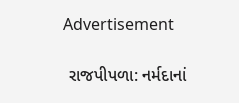Advertisement

 રાજપીપળા: નર્મદાનાં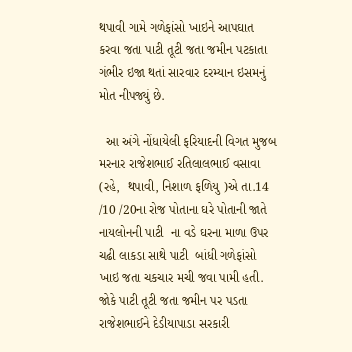થપાવી ગામે ગળેફાંસો ખાઇને આપઘાત કરવા જતા પાટી તૂટી જતા જમીન પટકાતા ગંભીર ઇજા થતાં સારવાર દરમ્યાન ઇસમનું મોત નીપજ્યું છે.

  આ અંગે નોંધાયેલી ફરિયાદની વિગત મુજબ મરનાર રાજેશભાઈ રતિલાલભાઈ વસાવા (રહે,  થપાવી, નિશાળ ફળિયુ )એ તા.14 /10 /20ના રોજ પોતાના ઘરે પોતાની જાતે નાયલોનની પાટી  ના વડે ઘરના માળા ઉપર ચઢી લાકડા સાથે પાટી  બાંધી ગળેફાંસો ખાઇ જતા ચકચાર મચી જવા પામી હતી. જોકે પાટી તૂટી જતા જમીન પર પડતા રાજેશભાઈને દેડીયાપાડા સરકારી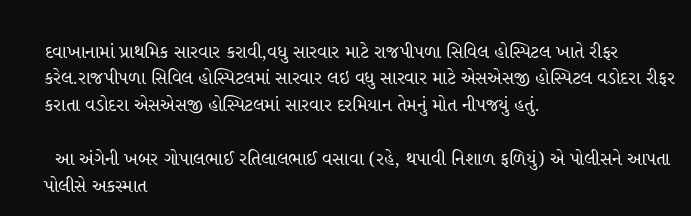દવાખાનામાં પ્રાથમિક સારવાર કરાવી,વધુ સારવાર માટે રાજપીપળા સિવિલ હોસ્પિટલ ખાતે રીફર કરેલ.રાજપીપળા સિવિલ હોસ્પિટલમાં સારવાર લઇ વધુ સારવાર માટે એસએસજી હોસ્પિટલ વડોદરા રીફર કરાતા વડોદરા એસએસજી હોસ્પિટલમાં સારવાર દરમિયાન તેમનું મોત નીપજયું હતું.

  આ અંગેની ખબર ગોપાલભાઈ રતિલાલભાઈ વસાવા (રહે, થપાવી નિશાળ ફળિયું) એ પોલીસને આપતા પોલીસે અકસ્માત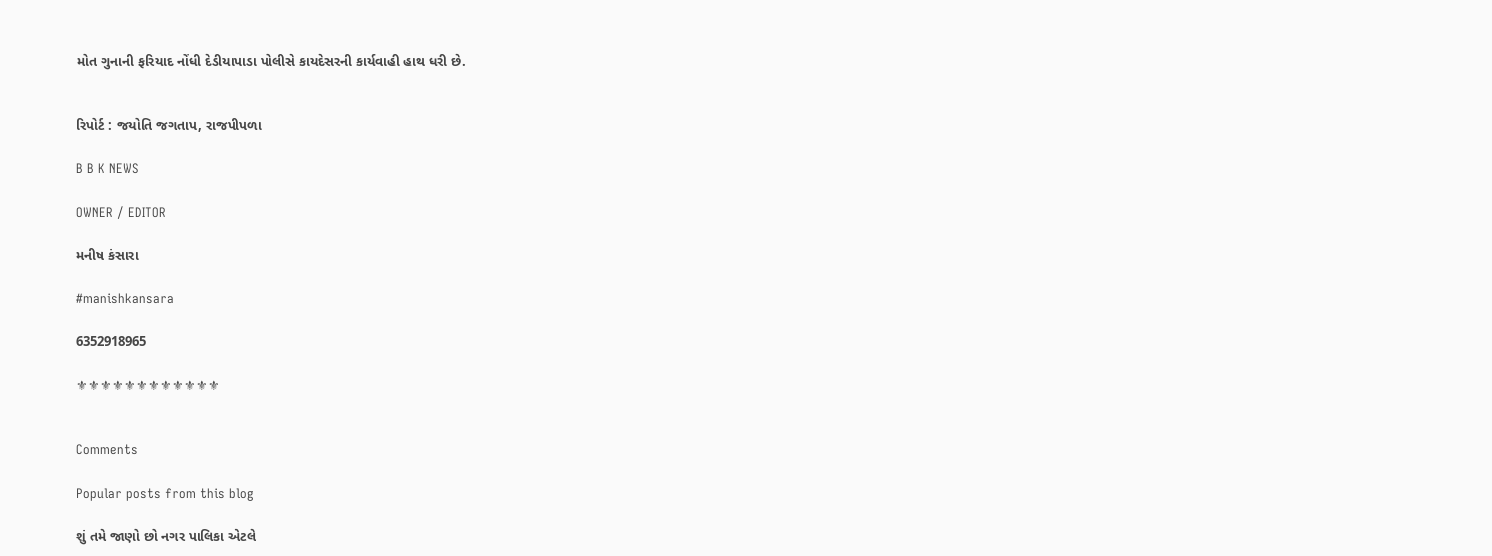મોત ગુનાની ફરિયાદ નોંધી દેડીયાપાડા પોલીસે કાયદેસરની કાર્યવાહી હાથ ધરી છે.


રિપોર્ટ : જયોતિ જગતાપ, રાજપીપળા

B B K NEWS

OWNER / EDITOR

મનીષ કંસારા

#manishkansara

6352918965

⚜⚜⚜⚜⚜⚜⚜⚜⚜⚜⚜⚜


Comments

Popular posts from this blog

શું તમે જાણો છો નગર પાલિકા એટલે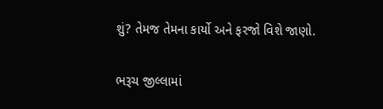શું? તેમજ તેમના કાર્યો અને ફરજો વિશે જાણો.

ભરૂચ જીલ્લામાં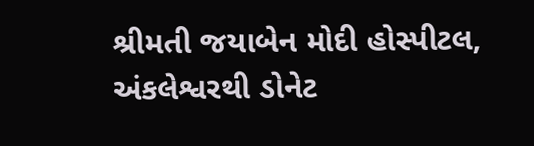શ્રીમતી જયાબેન મોદી હોસ્પીટલ, અંકલેશ્વરથી ડોનેટ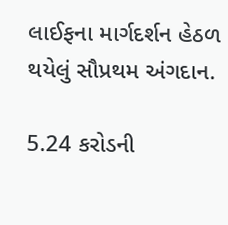લાઈફના માર્ગદર્શન હેઠળ થયેલું સૌપ્રથમ અંગદાન.

5.24 કરોડની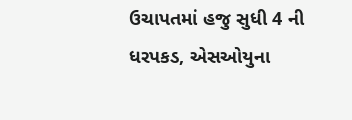ઉચાપતમાં હજુ સુધી 4 ની ધરપકડ, એસઓયુના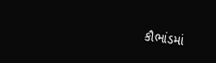કૌભાંડમાં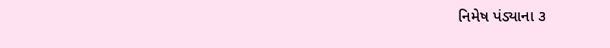નિમેષ પંડ્યાના ૩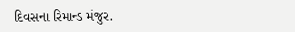દિવસના રિમાન્ડ મંજુર.